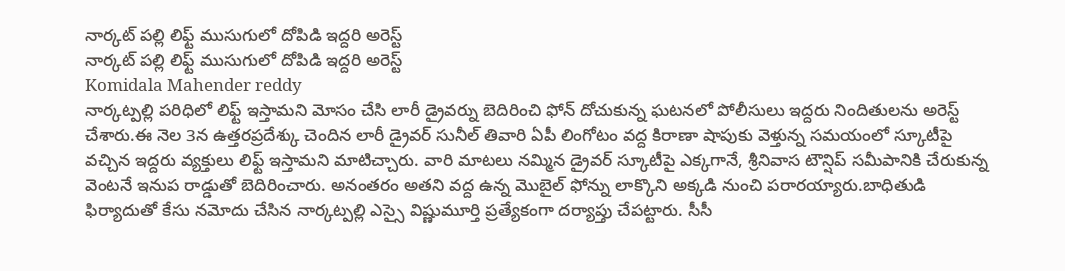నార్కట్ పల్లి లిఫ్ట్ ముసుగులో దోపిడి ఇద్దరి అరెస్ట్
నార్కట్ పల్లి లిఫ్ట్ ముసుగులో దోపిడి ఇద్దరి అరెస్ట్
Komidala Mahender reddy
నార్కట్పల్లి పరిధిలో లిఫ్ట్ ఇస్తామని మోసం చేసి లారీ డ్రైవర్ను బెదిరించి ఫోన్ దోచుకున్న ఘటనలో పోలీసులు ఇద్దరు నిందితులను అరెస్ట్ చేశారు.ఈ నెల 3న ఉత్తరప్రదేశ్కు చెందిన లారీ డ్రైవర్ సునీల్ తివారి ఏపీ లింగోటం వద్ద కిరాణా షాపుకు వెళ్తున్న సమయంలో స్కూటీపై వచ్చిన ఇద్దరు వ్యక్తులు లిఫ్ట్ ఇస్తామని మాటిచ్చారు. వారి మాటలు నమ్మిన డ్రైవర్ స్కూటీపై ఎక్కగానే, శ్రీనివాస టౌన్షిప్ సమీపానికి చేరుకున్న వెంటనే ఇనుప రాడ్డుతో బెదిరించారు. అనంతరం అతని వద్ద ఉన్న మొబైల్ ఫోన్ను లాక్కొని అక్కడి నుంచి పరారయ్యారు.బాధితుడి ఫిర్యాదుతో కేసు నమోదు చేసిన నార్కట్పల్లి ఎస్సై విష్ణుమూర్తి ప్రత్యేకంగా దర్యాప్తు చేపట్టారు. సీసీ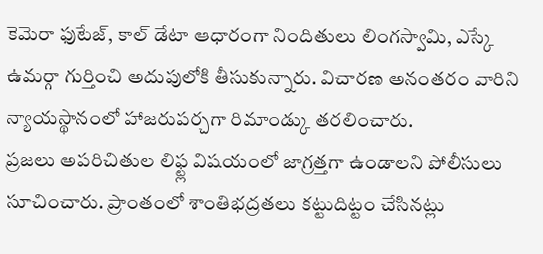కెమెరా ఫుటేజ్, కాల్ డేటా ఆధారంగా నిందితులు లింగస్వామి, ఎస్కే ఉమర్గా గుర్తించి అదుపులోకి తీసుకున్నారు. విచారణ అనంతరం వారిని న్యాయస్థానంలో హాజరుపర్చగా రిమాండ్కు తరలించారు.
ప్రజలు అపరిచితుల లిఫ్ట్ల విషయంలో జాగ్రత్తగా ఉండాలని పోలీసులు సూచించారు. ప్రాంతంలో శాంతిభద్రతలు కట్టుదిట్టం చేసినట్లు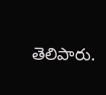తెలిపారు.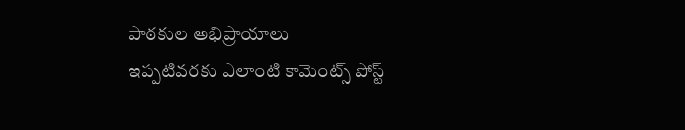పాఠకుల అభిప్రాయాలు
ఇప్పటివరకు ఎలాంటి కామెంట్స్ పోస్ట్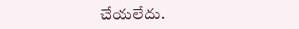చేయలేదు.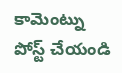కామెంట్ను పోస్ట్ చేయండి